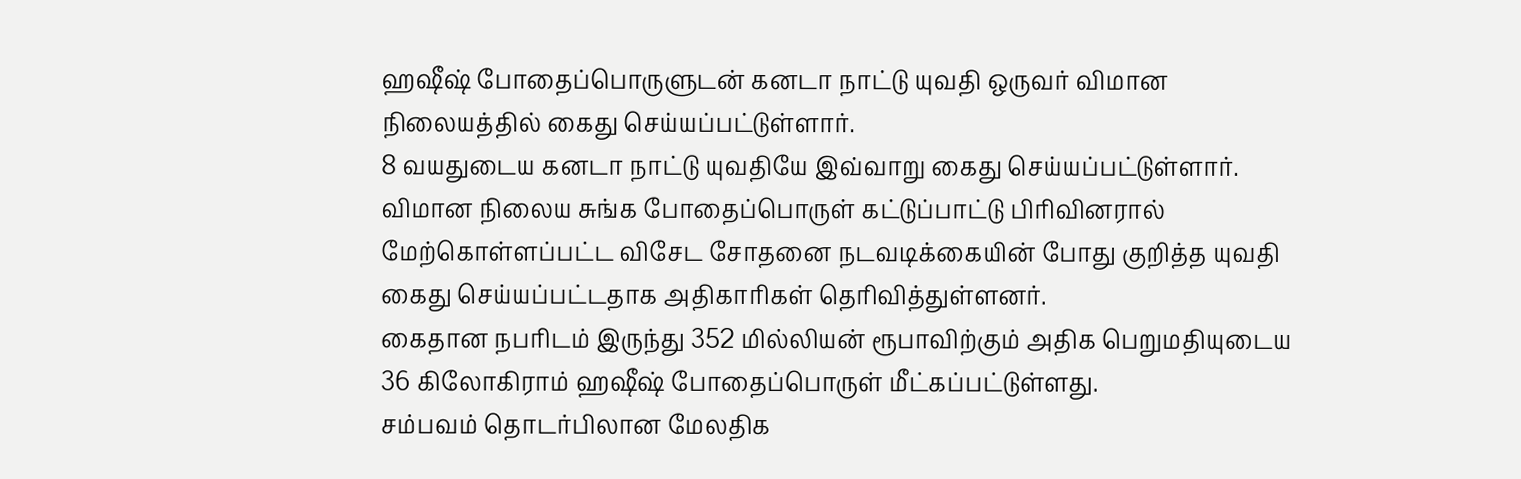ஹஷீஷ் போதைப்பொருளுடன் கனடா நாட்டு யுவதி ஒருவர் விமான நிலையத்தில் கைது செய்யப்பட்டுள்ளார்.
8 வயதுடைய கனடா நாட்டு யுவதியே இவ்வாறு கைது செய்யப்பட்டுள்ளார்.
விமான நிலைய சுங்க போதைப்பொருள் கட்டுப்பாட்டு பிரிவினரால் மேற்கொள்ளப்பட்ட விசேட சோதனை நடவடிக்கையின் போது குறித்த யுவதி கைது செய்யப்பட்டதாக அதிகாரிகள் தெரிவித்துள்ளனர்.
கைதான நபரிடம் இருந்து 352 மில்லியன் ரூபாவிற்கும் அதிக பெறுமதியுடைய 36 கிலோகிராம் ஹஷீஷ் போதைப்பொருள் மீட்கப்பட்டுள்ளது.
சம்பவம் தொடர்பிலான மேலதிக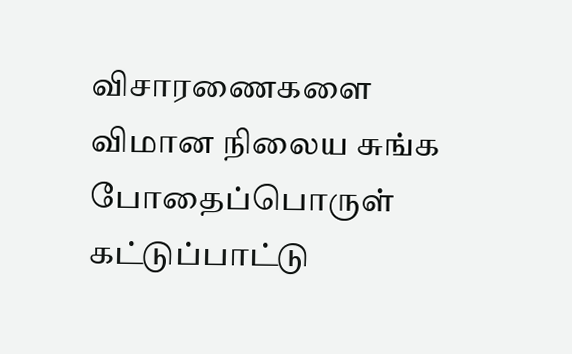விசாரணைகளை விமான நிலைய சுங்க போதைப்பொருள் கட்டுப்பாட்டு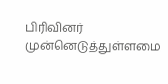பிரிவினர் முன்னெடுத்துள்ளமை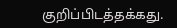குறிப்பிடத்தக்கது.